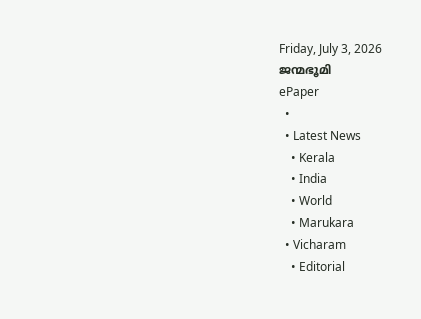Friday, July 3, 2026
ജന്മഭൂമി
ePaper
  •
  • Latest News
    • Kerala
    • India
    • World
    • Marukara
  • Vicharam
    • Editorial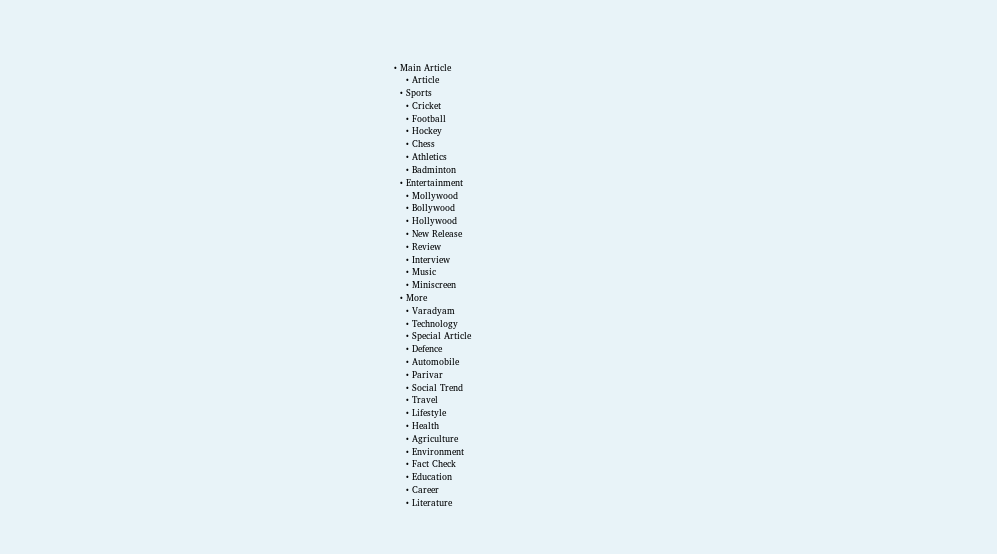• Main Article
    • Article
  • Sports
    • Cricket
    • Football
    • Hockey
    • Chess
    • Athletics
    • Badminton
  • Entertainment
    • Mollywood
    • Bollywood
    • Hollywood
    • New Release
    • Review
    • Interview
    • Music
    • Miniscreen
  • More
    • Varadyam
    • Technology
    • Special Article
    • Defence
    • Automobile
    • Parivar
    • Social Trend
    • Travel
    • Lifestyle
    • Health
    • Agriculture
    • Environment
    • Fact Check
    • Education
    • Career
    • Literature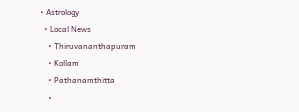• Astrology
  • Local News
    • Thiruvananthapuram
    • Kollam
    • Pathanamthitta
    •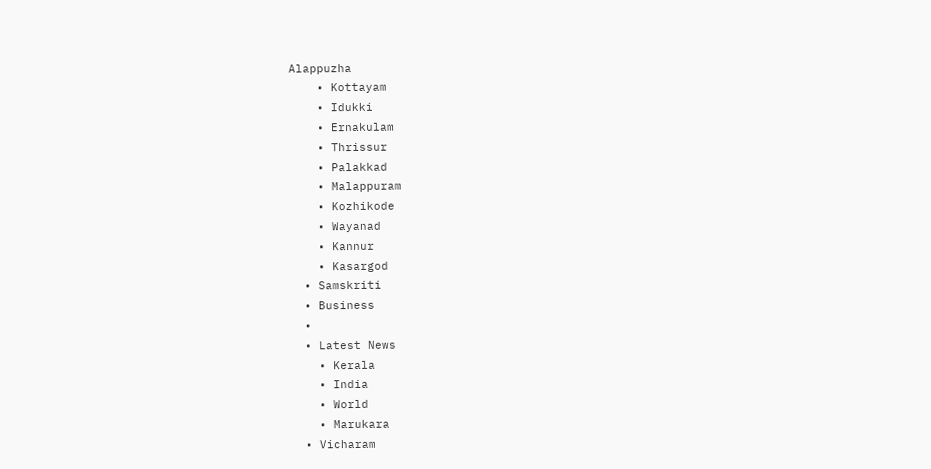Alappuzha
    • Kottayam
    • Idukki
    • Ernakulam
    • Thrissur
    • Palakkad
    • Malappuram
    • Kozhikode
    • Wayanad
    • Kannur
    • Kasargod
  • Samskriti
  • Business
  •
  • Latest News
    • Kerala
    • India
    • World
    • Marukara
  • Vicharam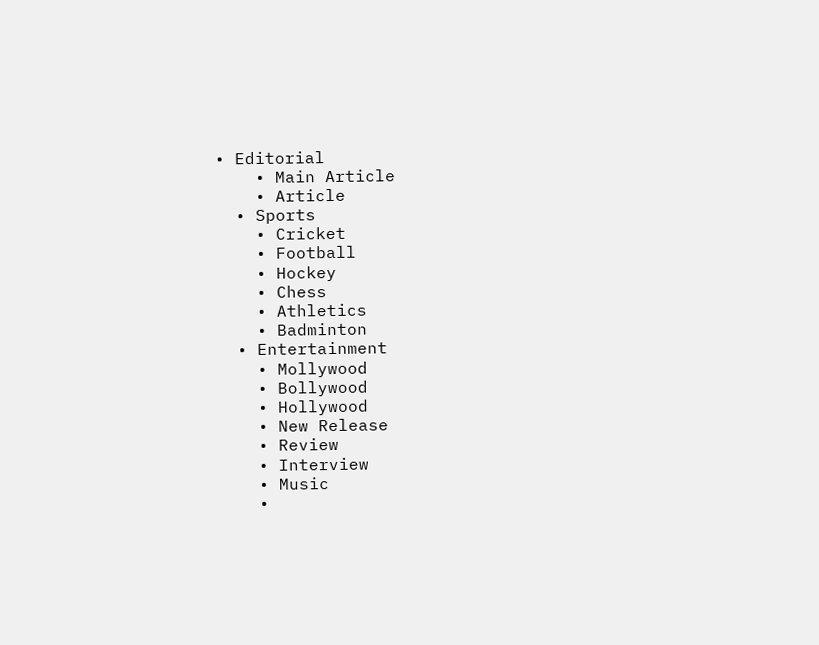• Editorial
    • Main Article
    • Article
  • Sports
    • Cricket
    • Football
    • Hockey
    • Chess
    • Athletics
    • Badminton
  • Entertainment
    • Mollywood
    • Bollywood
    • Hollywood
    • New Release
    • Review
    • Interview
    • Music
    •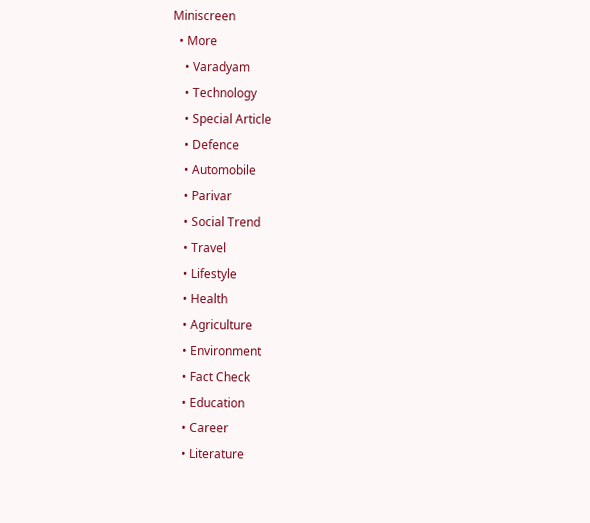Miniscreen
  • More
    • Varadyam
    • Technology
    • Special Article
    • Defence
    • Automobile
    • Parivar
    • Social Trend
    • Travel
    • Lifestyle
    • Health
    • Agriculture
    • Environment
    • Fact Check
    • Education
    • Career
    • Literature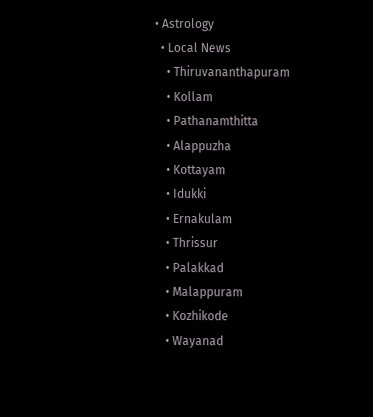• Astrology
  • Local News
    • Thiruvananthapuram
    • Kollam
    • Pathanamthitta
    • Alappuzha
    • Kottayam
    • Idukki
    • Ernakulam
    • Thrissur
    • Palakkad
    • Malappuram
    • Kozhikode
    • Wayanad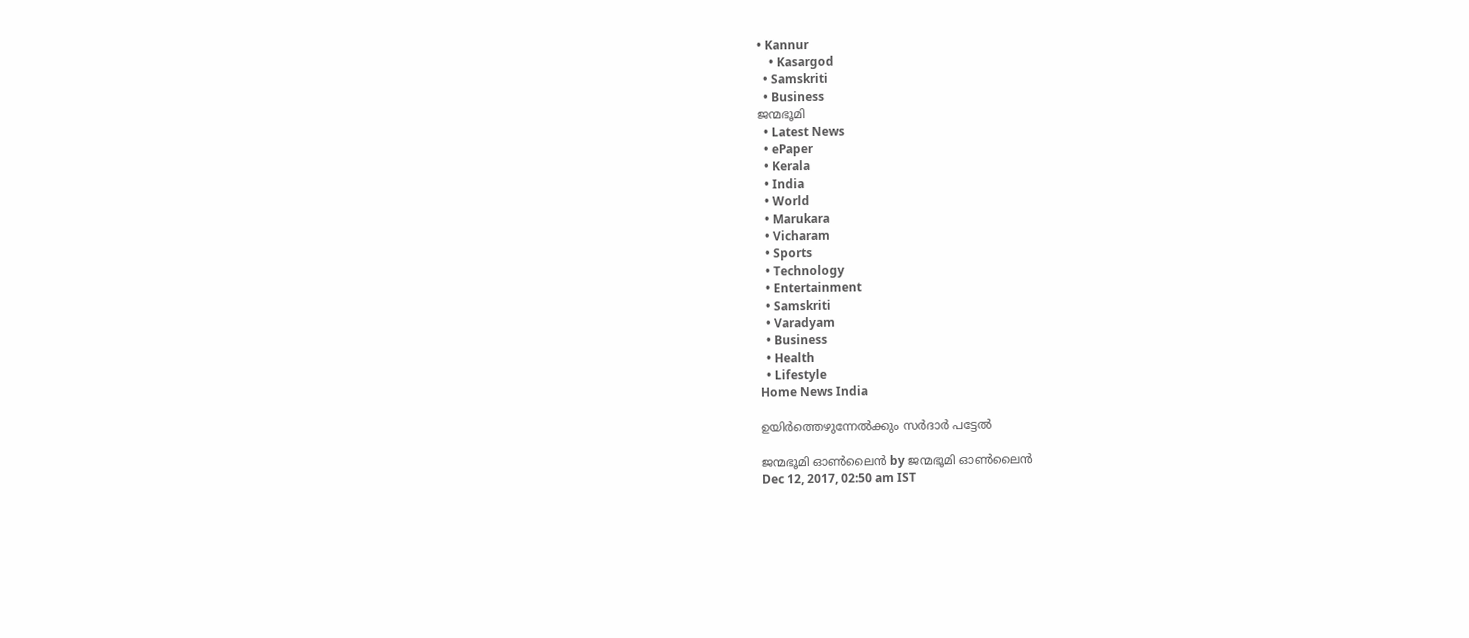• Kannur
    • Kasargod
  • Samskriti
  • Business
ജന്മഭൂമി
  • Latest News
  • ePaper
  • Kerala
  • India
  • World
  • Marukara
  • Vicharam
  • Sports
  • Technology
  • Entertainment
  • Samskriti
  • Varadyam
  • Business
  • Health
  • Lifestyle
Home News India

ഉയിര്‍ത്തെഴുന്നേല്‍ക്കും സര്‍ദാര്‍ പട്ടേല്‍

ജന്മഭൂമി ഓണ്‍ലൈന്‍ by ജന്മഭൂമി ഓണ്‍ലൈന്‍
Dec 12, 2017, 02:50 am IST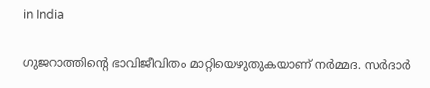in India

ഗുജറാത്തിന്റെ ഭാവിജീവിതം മാറ്റിയെഴുതുകയാണ് നര്‍മ്മദ. സര്‍ദാര്‍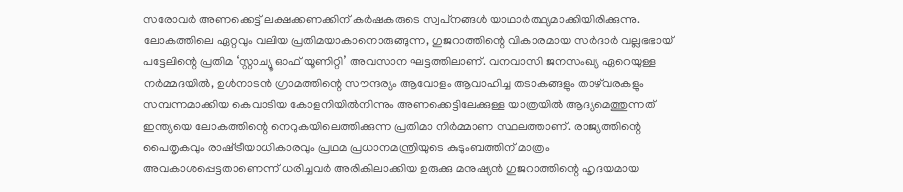സരോവര്‍ അണക്കെട്ട് ലക്ഷക്കണക്കിന് കര്‍ഷകരുടെ സ്വപ്‌നങ്ങള്‍ യാഥാര്‍ത്ഥ്യമാക്കിയിരിക്കുന്നു. ലോകത്തിലെ ഏറ്റവും വലിയ പ്രതിമയാകാനൊരുങ്ങുന്ന, ഗുജറാത്തിന്റെ വികാരമായ സര്‍ദാര്‍ വല്ലഭഭായ് പട്ടേലിന്റെ പ്രതിമ ‘സ്റ്റാച്യൂ ഓഫ് യൂണിറ്റി’ അവസാന ഘട്ടത്തിലാണ്. വനവാസി ജനസംഖ്യ ഏറെയുള്ള നര്‍മ്മദയില്‍, ഉള്‍നാടന്‍ ഗ്രാമത്തിന്റെ സൗന്ദര്യം ആവോളം ആവാഹിച്ച തടാകങ്ങളും താഴ്‌വരകളും സമ്പന്നമാക്കിയ കെവാടിയ കോളനിയില്‍നിന്നും അണക്കെട്ടിലേക്കുള്ള യാത്രയില്‍ ആദ്യമെത്തുന്നത് ഇന്ത്യയെ ലോകത്തിന്റെ നെറുകയിലെത്തിക്കുന്ന പ്രതിമാ നിര്‍മ്മാണ സ്ഥലത്താണ്. രാജ്യത്തിന്റെ പൈതൃകവും രാഷ്‌ട്രീയാധികാരവും പ്രഥമ പ്രധാനമന്ത്രിയുടെ കുടുംബത്തിന് മാത്രം അവകാശപ്പെട്ടതാണെന്ന് ധരിച്ചവര്‍ അരികിലാക്കിയ ഉരുക്കു മനുഷ്യന്‍ ഗുജറാത്തിന്റെ ഹൃദയമായ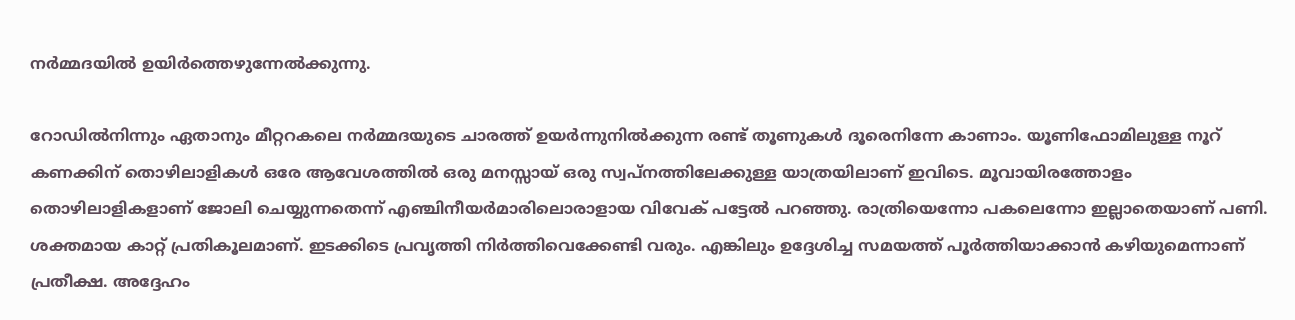നര്‍മ്മദയില്‍ ഉയിര്‍ത്തെഴുന്നേല്‍ക്കുന്നു.

റോഡില്‍നിന്നും ഏതാനും മീറ്ററകലെ നര്‍മ്മദയുടെ ചാരത്ത് ഉയര്‍ന്നുനില്‍ക്കുന്ന രണ്ട് തൂണുകള്‍ ദൂരെനിന്നേ കാണാം. യൂണിഫോമിലുള്ള നൂറ് കണക്കിന് തൊഴിലാളികള്‍ ഒരേ ആവേശത്തില്‍ ഒരു മനസ്സായ് ഒരു സ്വപ്‌നത്തിലേക്കുള്ള യാത്രയിലാണ് ഇവിടെ. മൂവായിരത്തോളം തൊഴിലാളികളാണ് ജോലി ചെയ്യുന്നതെന്ന് എഞ്ചിനീയര്‍മാരിലൊരാളായ വിവേക് പട്ടേല്‍ പറഞ്ഞു. രാത്രിയെന്നോ പകലെന്നോ ഇല്ലാതെയാണ് പണി. ശക്തമായ കാറ്റ് പ്രതികൂലമാണ്. ഇടക്കിടെ പ്രവൃത്തി നിര്‍ത്തിവെക്കേണ്ടി വരും. എങ്കിലും ഉദ്ദേശിച്ച സമയത്ത് പൂര്‍ത്തിയാക്കാന്‍ കഴിയുമെന്നാണ് പ്രതീക്ഷ. അദ്ദേഹം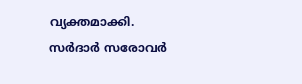വ്യക്തമാക്കി. സര്‍ദാര്‍ സരോവര്‍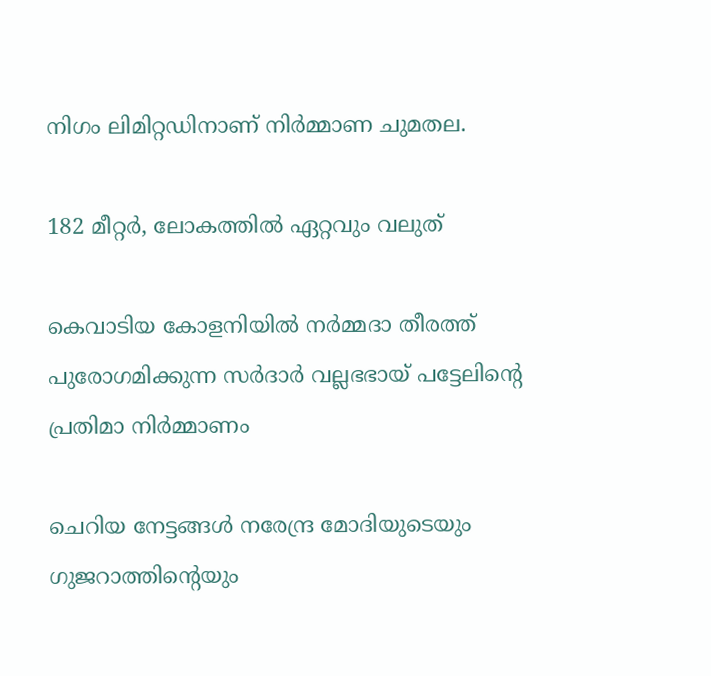നിഗം ലിമിറ്റഡിനാണ് നിര്‍മ്മാണ ചുമതല.

182 മീറ്റര്‍, ലോകത്തില്‍ ഏറ്റവും വലുത്

കെവാടിയ കോളനിയില്‍ നര്‍മ്മദാ തീരത്ത് പുരോഗമിക്കുന്ന സര്‍ദാര്‍ വല്ലഭഭായ് പട്ടേലിന്റെ പ്രതിമാ നിര്‍മ്മാണം

ചെറിയ നേട്ടങ്ങള്‍ നരേന്ദ്ര മോദിയുടെയും ഗുജറാത്തിന്റെയും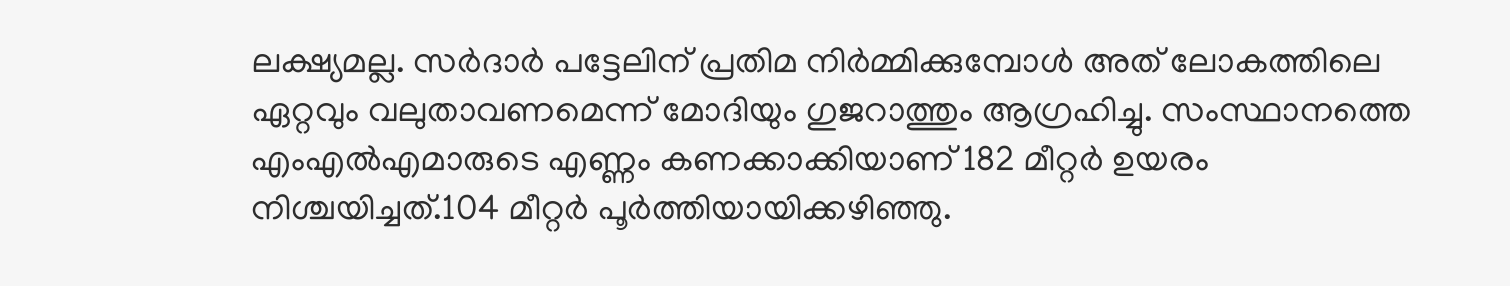ലക്ഷ്യമല്ല. സര്‍ദാര്‍ പട്ടേലിന് പ്രതിമ നിര്‍മ്മിക്കുമ്പോള്‍ അത് ലോകത്തിലെ ഏറ്റവും വലുതാവണമെന്ന് മോദിയും ഗുജറാത്തും ആഗ്രഹിച്ചു. സംസ്ഥാനത്തെ എംഎല്‍എമാരുടെ എണ്ണം കണക്കാക്കിയാണ് 182 മീറ്റര്‍ ഉയരം നിശ്ചയിച്ചത്.104 മീറ്റര്‍ പൂര്‍ത്തിയായിക്കഴിഞ്ഞു.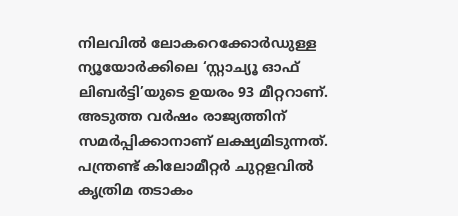നിലവില്‍ ലോകറെക്കോര്‍ഡുള്ള ന്യൂയോര്‍ക്കിലെ ‘സ്റ്റാച്യൂ ഓഫ് ലിബര്‍ട്ടി’യുടെ ഉയരം 93 മീറ്ററാണ്. അടുത്ത വര്‍ഷം രാജ്യത്തിന് സമര്‍പ്പിക്കാനാണ് ലക്ഷ്യമിടുന്നത്. പന്ത്രണ്ട് കിലോമീറ്റര്‍ ചുറ്റളവില്‍ കൃത്രിമ തടാകം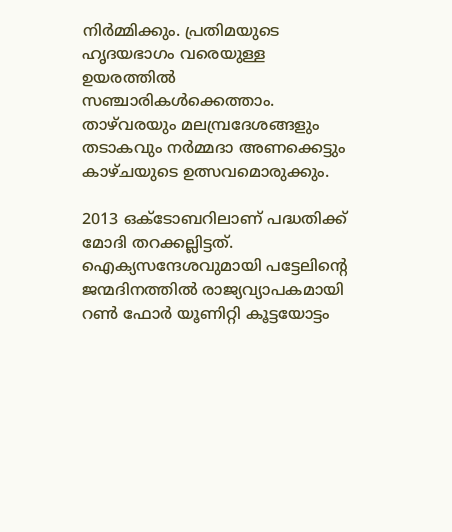നിര്‍മ്മിക്കും. പ്രതിമയുടെ ഹൃദയഭാഗം വരെയുള്ള ഉയരത്തില്‍ സഞ്ചാരികള്‍ക്കെത്താം. താഴ്‌വരയും മലമ്പ്രദേശങ്ങളും തടാകവും നര്‍മ്മദാ അണക്കെട്ടും കാഴ്ചയുടെ ഉത്സവമൊരുക്കും.

2013 ഒക്ടോബറിലാണ് പദ്ധതിക്ക് മോദി തറക്കല്ലിട്ടത്. ഐക്യസന്ദേശവുമായി പട്ടേലിന്റെ ജന്മദിനത്തില്‍ രാജ്യവ്യാപകമായി റണ്‍ ഫോര്‍ യൂണിറ്റി കൂട്ടയോട്ടം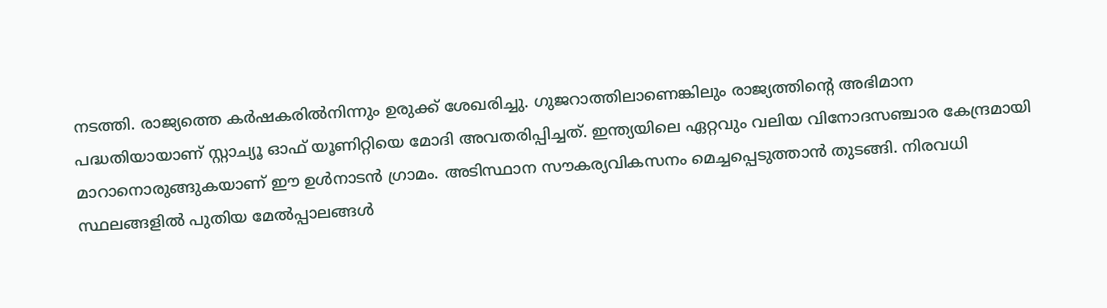നടത്തി. രാജ്യത്തെ കര്‍ഷകരില്‍നിന്നും ഉരുക്ക് ശേഖരിച്ചു. ഗുജറാത്തിലാണെങ്കിലും രാജ്യത്തിന്റെ അഭിമാന പദ്ധതിയായാണ് സ്റ്റാച്യൂ ഓഫ് യൂണിറ്റിയെ മോദി അവതരിപ്പിച്ചത്. ഇന്ത്യയിലെ ഏറ്റവും വലിയ വിനോദസഞ്ചാര കേന്ദ്രമായി മാറാനൊരുങ്ങുകയാണ് ഈ ഉള്‍നാടന്‍ ഗ്രാമം. അടിസ്ഥാന സൗകര്യവികസനം മെച്ചപ്പെടുത്താന്‍ തുടങ്ങി. നിരവധി സ്ഥലങ്ങളില്‍ പുതിയ മേല്‍പ്പാലങ്ങള്‍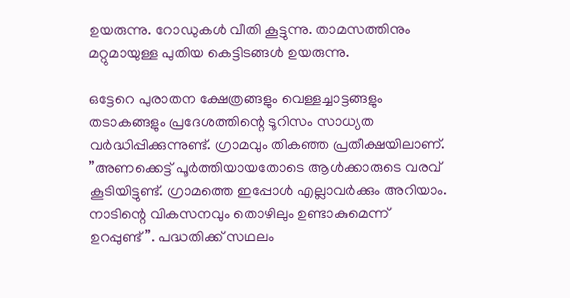ഉയരുന്നു. റോഡുകള്‍ വീതി കൂട്ടുന്നു. താമസത്തിനും മറ്റുമായുള്ള പുതിയ കെട്ടിടങ്ങള്‍ ഉയരുന്നു.

ഒട്ടേറെ പുരാതന ക്ഷേത്രങ്ങളും വെള്ളച്ചാട്ടങ്ങളും തടാകങ്ങളും പ്രദേശത്തിന്റെ ടൂറിസം സാധ്യത വര്‍ദ്ധിപ്പിക്കുന്നുണ്ട്. ഗ്രാമവും തികഞ്ഞ പ്രതീക്ഷയിലാണ്. ”അണക്കെട്ട് പൂര്‍ത്തിയായതോടെ ആള്‍ക്കാരുടെ വരവ് കൂടിയിട്ടുണ്ട്. ഗ്രാമത്തെ ഇപ്പോള്‍ എല്ലാവര്‍ക്കും അറിയാം. നാടിന്റെ വികസനവും തൊഴിലും ഉണ്ടാകുമെന്ന് ഉറപ്പുണ്ട്”. പദ്ധതിക്ക് സഥലം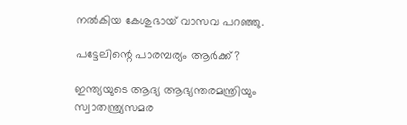നല്‍കിയ കേശുഭായ് വാസവ പറഞ്ഞു.

പട്ടേലിന്റെ പാരമ്പര്യം ആര്‍ക്ക്?

ഇന്ത്യയുടെ ആദ്യ ആഭ്യന്തരമന്ത്രിയും സ്വാതന്ത്ര്യസമര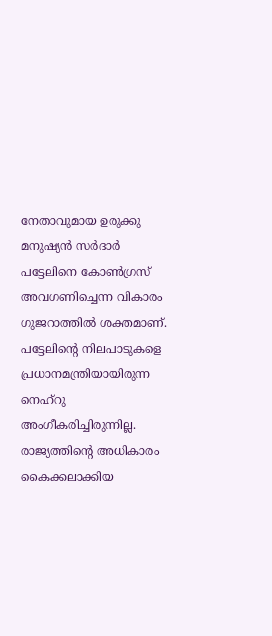നേതാവുമായ ഉരുക്കു മനുഷ്യന്‍ സര്‍ദാര്‍ പട്ടേലിനെ കോണ്‍ഗ്രസ് അവഗണിച്ചെന്ന വികാരം ഗുജറാത്തില്‍ ശക്തമാണ്. പട്ടേലിന്റെ നിലപാടുകളെ പ്രധാനമന്ത്രിയായിരുന്ന നെഹ്‌റു അംഗീകരിച്ചിരുന്നില്ല. രാജ്യത്തിന്റെ അധികാരം കൈക്കലാക്കിയ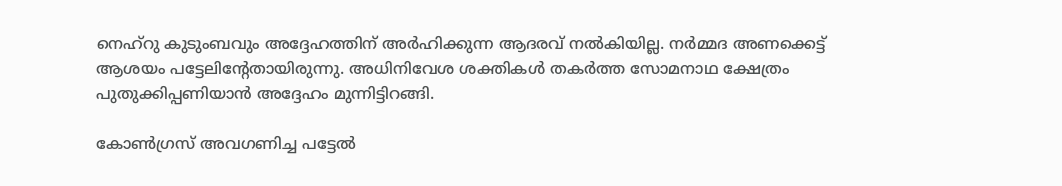നെഹ്‌റു കുടുംബവും അദ്ദേഹത്തിന് അര്‍ഹിക്കുന്ന ആദരവ് നല്‍കിയില്ല. നര്‍മ്മദ അണക്കെട്ട് ആശയം പട്ടേലിന്റേതായിരുന്നു. അധിനിവേശ ശക്തികള്‍ തകര്‍ത്ത സോമനാഥ ക്ഷേത്രം പുതുക്കിപ്പണിയാന്‍ അദ്ദേഹം മുന്നിട്ടിറങ്ങി.

കോണ്‍ഗ്രസ് അവഗണിച്ച പട്ടേല്‍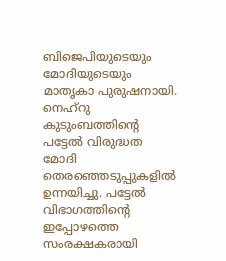ബിജെപിയുടെയും മോദിയുടെയും മാതൃകാ പുരുഷനായി. നെഹ്‌റു കുടുംബത്തിന്റെ പട്ടേല്‍ വിരുദ്ധത മോദി തെരഞ്ഞെടുപ്പുകളില്‍ ഉന്നയിച്ചു. പട്ടേല്‍ വിഭാഗത്തിന്റെ ഇപ്പോഴത്തെ സംരക്ഷകരായി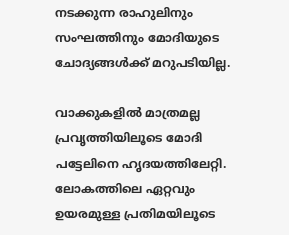നടക്കുന്ന രാഹുലിനും സംഘത്തിനും മോദിയുടെ ചോദ്യങ്ങള്‍ക്ക് മറുപടിയില്ല.

വാക്കുകളില്‍ മാത്രമല്ല പ്രവൃത്തിയിലൂടെ മോദി പട്ടേലിനെ ഹൃദയത്തിലേറ്റി. ലോകത്തിലെ ഏറ്റവും ഉയരമുള്ള പ്രതിമയിലൂടെ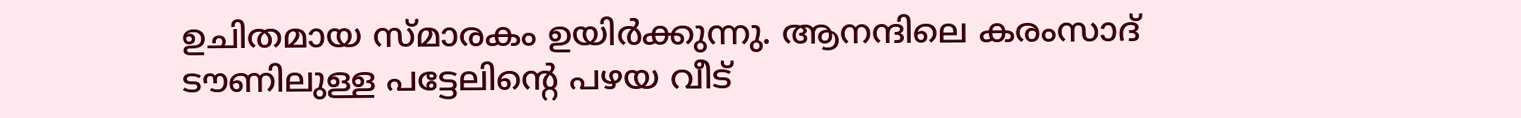ഉചിതമായ സ്മാരകം ഉയിര്‍ക്കുന്നു. ആനന്ദിലെ കരംസാദ് ടൗണിലുള്ള പട്ടേലിന്റെ പഴയ വീട്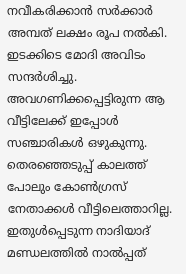നവീകരിക്കാന്‍ സര്‍ക്കാര്‍ അമ്പത് ലക്ഷം രൂപ നല്‍കി. ഇടക്കിടെ മോദി അവിടം സന്ദര്‍ശിച്ചു. അവഗണിക്കപ്പെട്ടിരുന്ന ആ വീട്ടിലേക്ക് ഇപ്പോള്‍ സഞ്ചാരികള്‍ ഒഴുകുന്നു. തെരഞ്ഞെടുപ്പ് കാലത്ത് പോലും കോണ്‍ഗ്രസ് നേതാക്കള്‍ വീട്ടിലെത്താറില്ല. ഇതുള്‍പ്പെടുന്ന നാദിയാദ് മണ്ഡലത്തില്‍ നാല്‍പ്പത്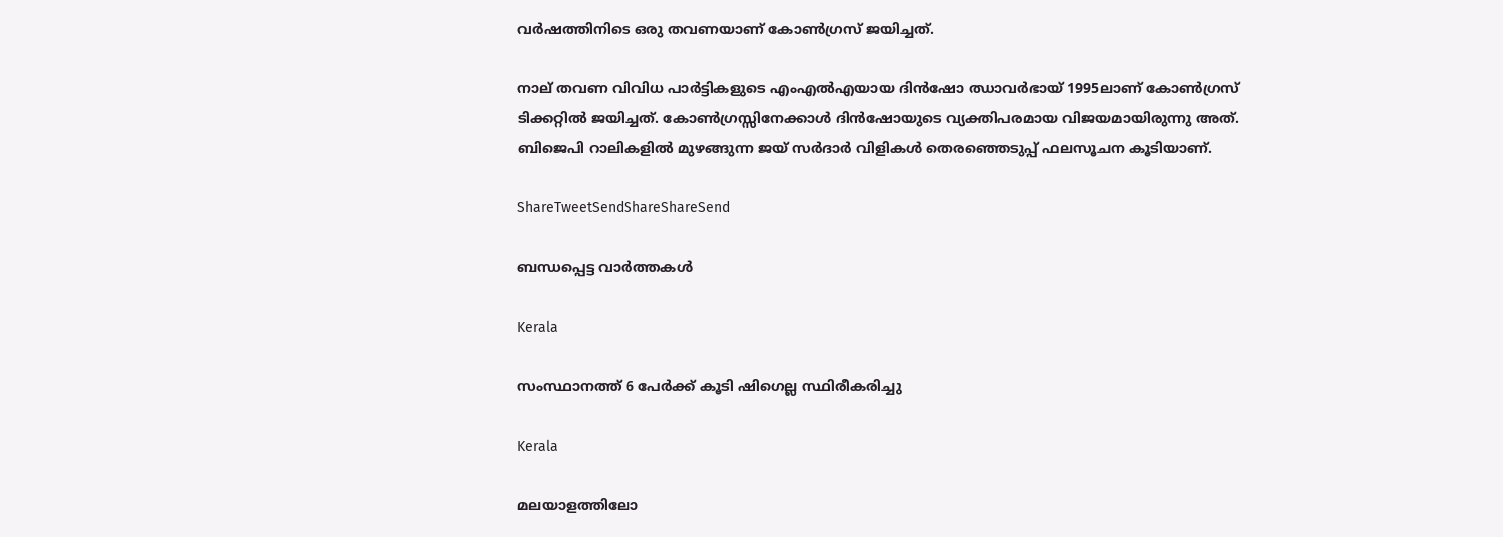വര്‍ഷത്തിനിടെ ഒരു തവണയാണ് കോണ്‍ഗ്രസ് ജയിച്ചത്.

നാല് തവണ വിവിധ പാര്‍ട്ടികളുടെ എംഎല്‍എയായ ദിന്‍ഷോ ഝാവര്‍ഭായ് 1995ലാണ് കോണ്‍ഗ്രസ് ടിക്കറ്റില്‍ ജയിച്ചത്. കോണ്‍ഗ്രസ്സിനേക്കാള്‍ ദിന്‍ഷോയുടെ വ്യക്തിപരമായ വിജയമായിരുന്നു അത്. ബിജെപി റാലികളില്‍ മുഴങ്ങുന്ന ജയ് സര്‍ദാര്‍ വിളികള്‍ തെരഞ്ഞെടുപ്പ് ഫലസൂചന കൂടിയാണ്.

ShareTweetSendShareShareSend

ബന്ധപ്പെട്ട വാര്‍ത്തകള്‍

Kerala

സംസ്ഥാനത്ത് 6 പേര്‍ക്ക് കൂടി ഷിഗെല്ല സ്ഥിരീകരിച്ചു

Kerala

മലയാളത്തിലോ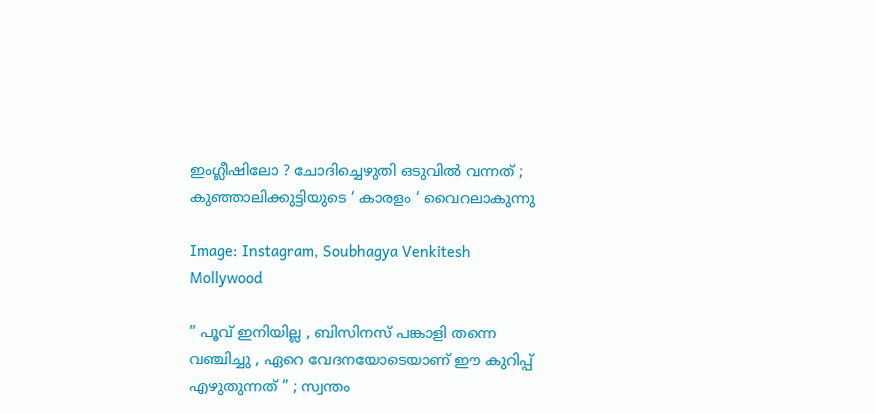ഇംഗ്ലീഷിലോ ? ചോദിച്ചെഴുതി ഒടുവിൽ വന്നത് ; കുഞ്ഞാലിക്കുട്ടിയുടെ ‘ കാരളം ‘ വൈറലാകുന്നു

Image: Instagram, Soubhagya Venkitesh
Mollywood

” പൂവ് ഇനിയില്ല , ബിസിനസ് പങ്കാളി തന്നെ വഞ്ചിച്ചു , ഏറെ വേദനയോടെയാണ് ഈ കുറിപ്പ് എഴുതുന്നത് ” ; സ്വന്തം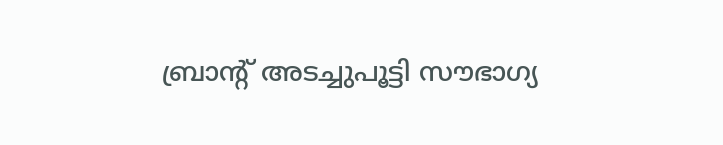ബ്രാന്റ് അടച്ചുപൂട്ടി സൗഭാഗ്യ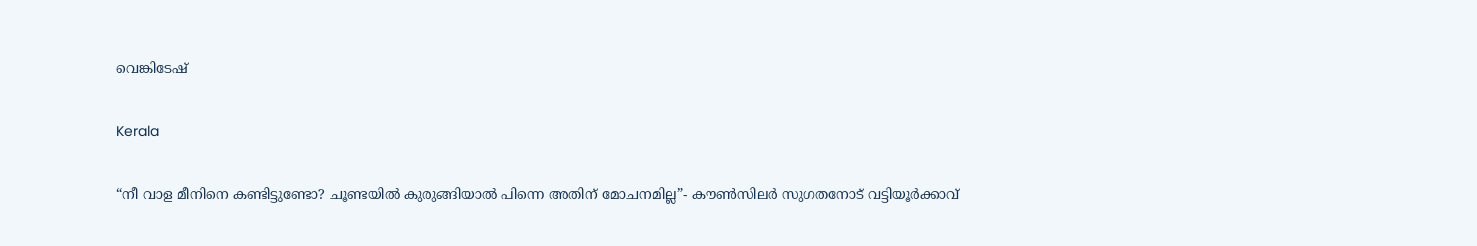വെങ്കിടേഷ്

Kerala

“നീ വാള മീനിനെ കണ്ടിട്ടുണ്ടോ? ചൂണ്ടയില്‍ കുരുങ്ങിയാല്‍ പിന്നെ അതിന് മോചനമില്ല”- കൗണ്‍സിലര്‍ സുഗതനോട് വട്ടിയൂര്‍ക്കാവ്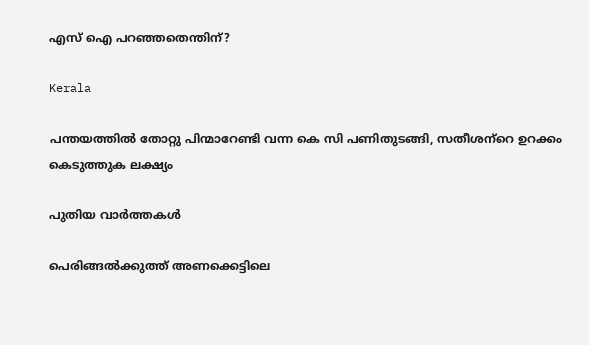എസ് ഐ പറഞ്ഞതെന്തിന്?

Kerala

പന്തയത്തില്‍ തോറ്റു പിന്മാറേണ്ടി വന്ന കെ സി പണിതുടങ്ങി, സതീശന്‌റെ ഉറക്കം കെടുത്തുക ലക്ഷ്യം

പുതിയ വാര്‍ത്തകള്‍

പെരിങ്ങല്‍ക്കുത്ത് അണക്കെട്ടിലെ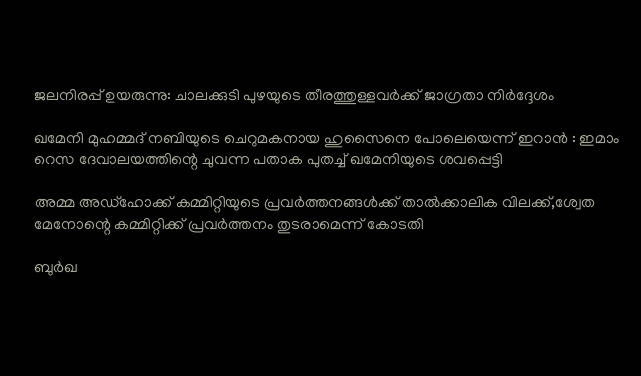ജലനിരപ്പ് ഉയരുന്നു: ചാലക്കുടി പുഴയുടെ തീരത്തുള്ളവര്‍ക്ക് ജാഗ്രതാ നിര്‍ദ്ദേശം

ഖമേനി മുഹമ്മദ് നബിയുടെ ചെറുമകനായ ഹുസൈനെ പോലെയെന്ന് ഇറാൻ : ഇമാം റെസ ദേവാലയത്തിന്റെ ചുവന്ന പതാക പുതച്ച് ഖമേനിയുടെ ശവപ്പെട്ടി

അമ്മ അഡ്‌ഹോക്ക് കമ്മിറ്റിയുടെ പ്രവര്‍ത്തനങ്ങള്‍ക്ക് താല്‍ക്കാലിക വിലക്ക്,ശ്വേത മേനോന്റെ കമ്മിറ്റിക്ക് പ്രവര്‍ത്തനം തുടരാമെന്ന് കോടതി

ബുർഖ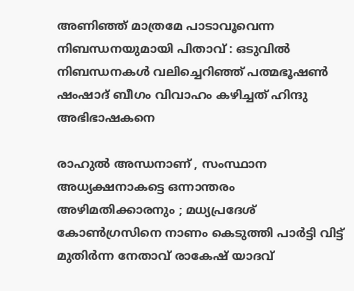അണിഞ്ഞ് മാത്രമേ പാടാവൂവെന്ന നിബന്ധനയുമായി പിതാവ് : ഒടുവിൽ നിബന്ധനകൾ വലിച്ചെറിഞ്ഞ് പത്മഭൂഷൺ ഷംഷാദ് ബീഗം വിവാഹം കഴിച്ചത് ഹിന്ദു അഭിഭാഷകനെ

രാഹുൽ അന്ധനാണ് , സംസ്ഥാന അധ്യക്ഷനാകട്ടെ ഒന്നാന്തരം അഴിമതിക്കാരനും ; മധ്യപ്രദേശ് കോൺഗ്രസിനെ നാണം കെടുത്തി പാർട്ടി വിട്ട് മുതിർന്ന നേതാവ് രാകേഷ് യാദവ്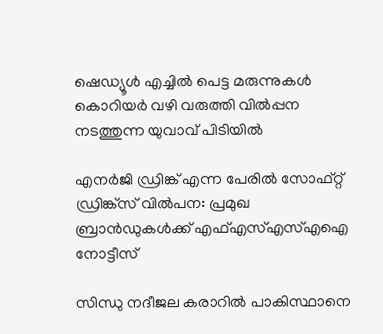ഷെഡ്യൂള്‍ എച്ചില്‍ പെട്ട മരുന്നുകള്‍ കൊറിയര്‍ വഴി വരുത്തി വില്‍പ്പന നടത്തുന്ന യുവാവ് പിടിയില്‍

എനര്‍ജി ഡ്രിങ്ക് എന്ന പേരില്‍ സോഫ്റ്റ് ഡ്രിങ്ക്‌സ് വില്‍പന: പ്രമുഖ ബ്രാന്‍ഡുകള്‍ക്ക് എഫ്എസ്എസ്എഐ നോട്ടീസ്

സിന്ധു നദീജല കരാറിൽ പാകിസ്ഥാനെ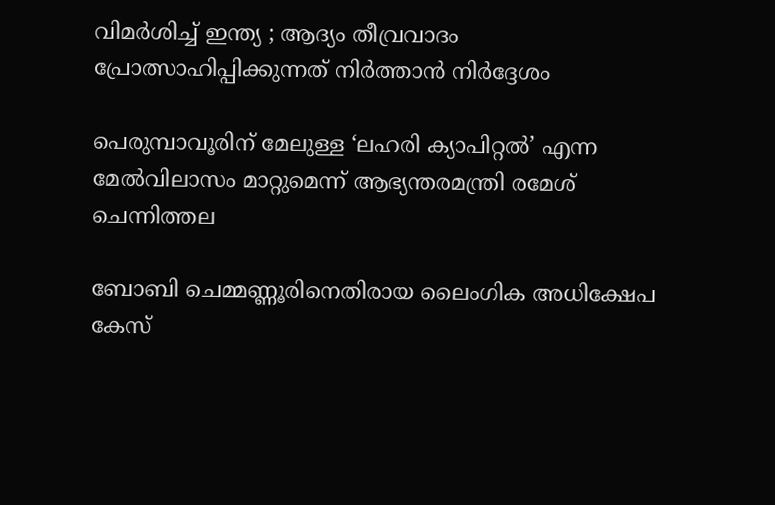വിമർശിച്ച് ഇന്ത്യ ; ആദ്യം തീവ്രവാദം പ്രോത്സാഹിപ്പിക്കുന്നത് നിർത്താൻ നിർദ്ദേശം

പെരുമ്പാവൂരിന് മേലുള്ള ‘ലഹരി ക്യാപിറ്റല്‍’ എന്ന മേല്‍വിലാസം മാറ്റുമെന്ന് ആഭ്യന്തരമന്ത്രി രമേശ് ചെന്നിത്തല

ബോബി ചെമ്മണ്ണൂരിനെതിരായ ലൈംഗിക അധിക്ഷേപ കേസ്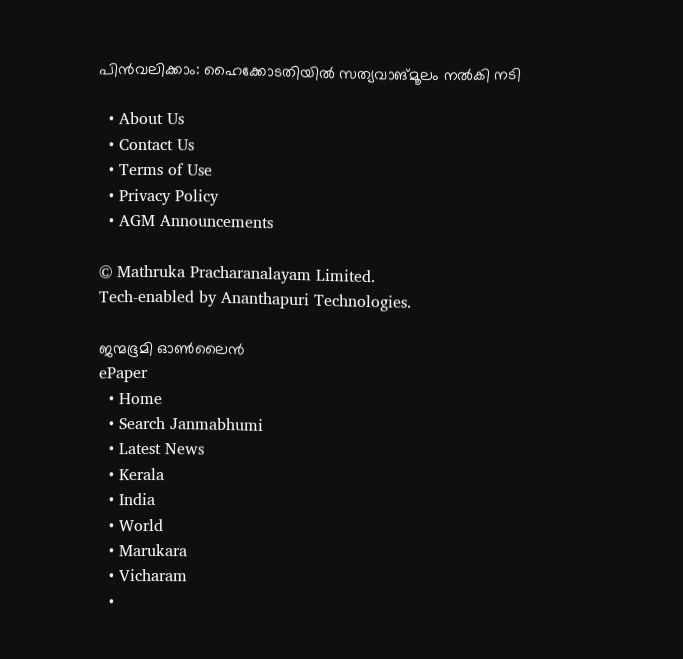പിന്‍വലിക്കാം: ഹൈക്കോടതിയില്‍ സത്യവാങ്മൂലം നല്‍കി നടി

  • About Us
  • Contact Us
  • Terms of Use
  • Privacy Policy
  • AGM Announcements

© Mathruka Pracharanalayam Limited.
Tech-enabled by Ananthapuri Technologies.

ജന്മഭൂമി ഓണ്‍ലൈന്‍
ePaper
  • Home
  • Search Janmabhumi
  • Latest News
  • Kerala
  • India
  • World
  • Marukara
  • Vicharam
  •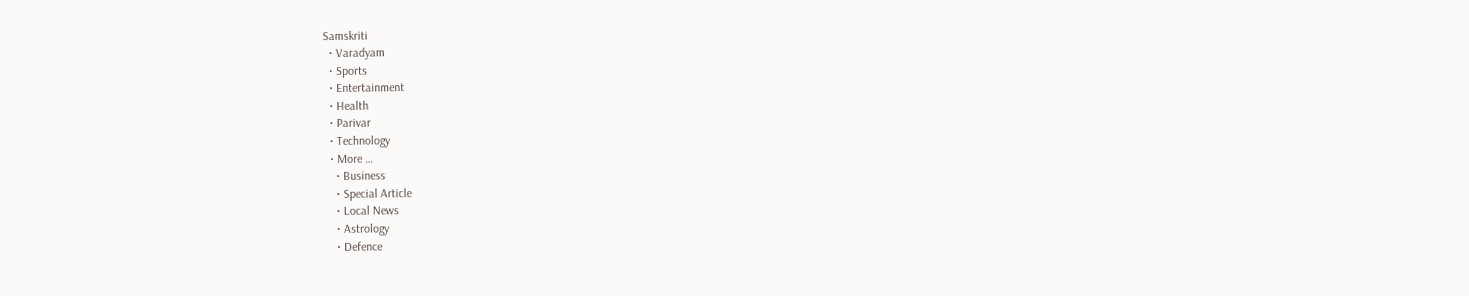Samskriti
  • Varadyam
  • Sports
  • Entertainment
  • Health
  • Parivar
  • Technology
  • More …
    • Business
    • Special Article
    • Local News
    • Astrology
    • Defence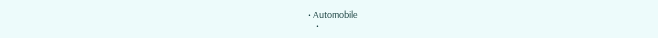• Automobile
    •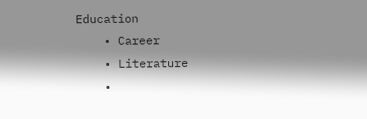Education
    • Career
    • Literature
    •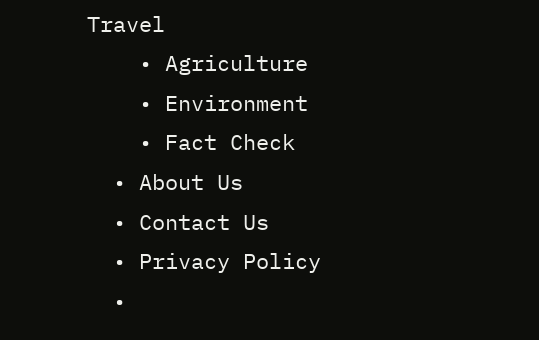Travel
    • Agriculture
    • Environment
    • Fact Check
  • About Us
  • Contact Us
  • Privacy Policy
  •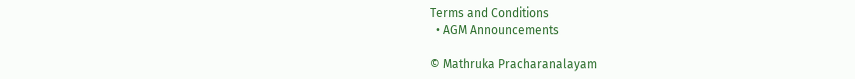Terms and Conditions
  • AGM Announcements

© Mathruka Pracharanalayam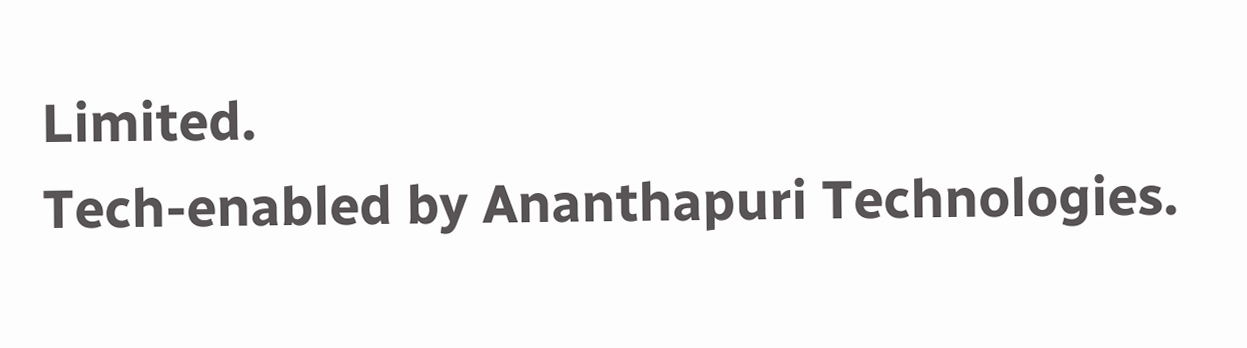Limited.
Tech-enabled by Ananthapuri Technologies.